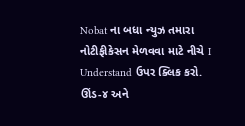Nobat ના બધા ન્યુઝ તમારા નોટીફીકેસન મેળવવા માટે નીચે I Understand ઉપર ક્લિક કરો.
ઊંડ-૪ અને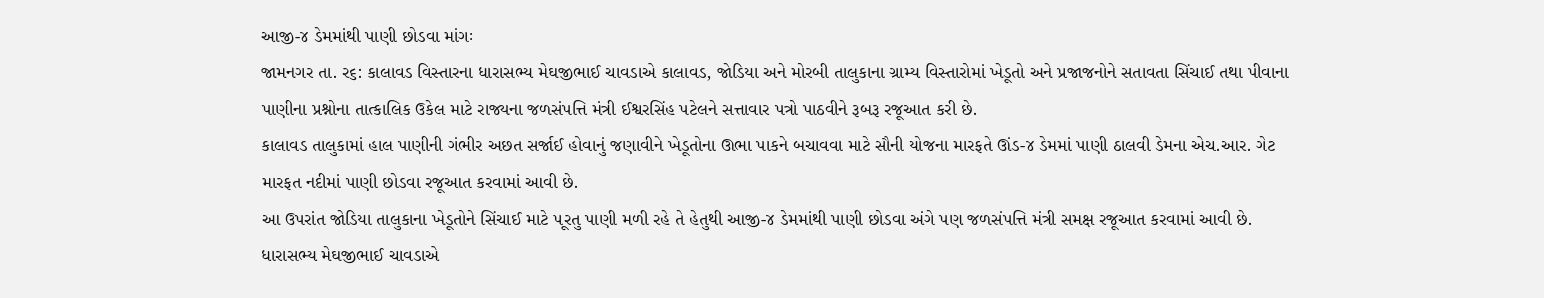આજી-૪ ડેમમાંથી પાણી છોડવા માંગઃ
જામનગર તા. ર૬: કાલાવડ વિસ્તારના ધારાસભ્ય મેઘજીભાઈ ચાવડાએ કાલાવડ, જોડિયા અને મોરબી તાલુકાના ગ્રામ્ય વિસ્તારોમાં ખેડૂતો અને પ્રજાજનોને સતાવતા સિંચાઈ તથા પીવાના પાણીના પ્રશ્નોના તાત્કાલિક ઉકેલ માટે રાજ્યના જળસંપત્તિ મંત્રી ઈશ્વરસિંહ પટેલને સત્તાવાર પત્રો પાઠવીને રૂબરૂ રજૂઆત કરી છે.
કાલાવડ તાલુકામાં હાલ પાણીની ગંભીર અછત સર્જાઈ હોવાનું જણાવીને ખેડૂતોના ઊભા પાકને બચાવવા માટે સૌની યોજના મારફતે ઊંડ-૪ ડેમમાં પાણી ઠાલવી ડેમના એચ.આર. ગેટ મારફત નદીમાં પાણી છોડવા રજૂઆત કરવામાં આવી છે.
આ ઉપરાંત જોડિયા તાલુકાના ખેડૂતોને સિંચાઈ માટે ૫ૂરતુ પાણી મળી રહે તે હેતુથી આજી-૪ ડેમમાંથી પાણી છોડવા અંગે પણ જળસંપત્તિ મંત્રી સમક્ષ રજૂઆત કરવામાં આવી છે.
ધારાસભ્ય મેઘજીભાઈ ચાવડાએ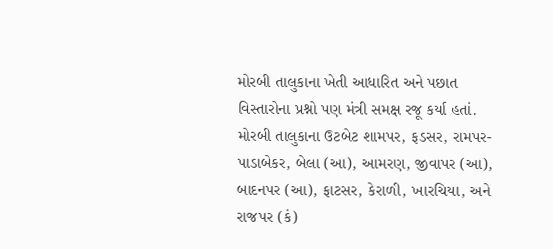મોરબી તાલુકાના ખેતી આધારિત અને પછાત વિસ્તારોના પ્રશ્નો પણ મંત્રી સમક્ષ રજૂ કર્યા હતાં. મોરબી તાલુકાના ઉટબેટ શામપર, ફડસર, રામપર-પાડાબેકર, બેલા (આ), આમરણ, જીવાપર (આ), બાદનપર (આ), ફાટસર, કેરાળી, ખારચિયા, અને રાજપર (કં)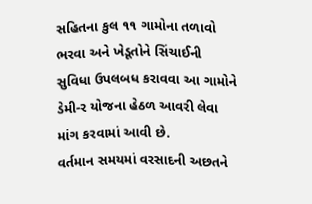સહિતના કુલ ૧૧ ગામોના તળાવો ભરવા અને ખેડૂતોને સિંચાઈની સુવિધા ઉપલબધ કરાવવા આ ગામોને ડેમી-ર યોજના હેઠળ આવરી લેવા માંગ કરવામાં આવી છે.
વર્તમાન સમયમાં વરસાદની અછતને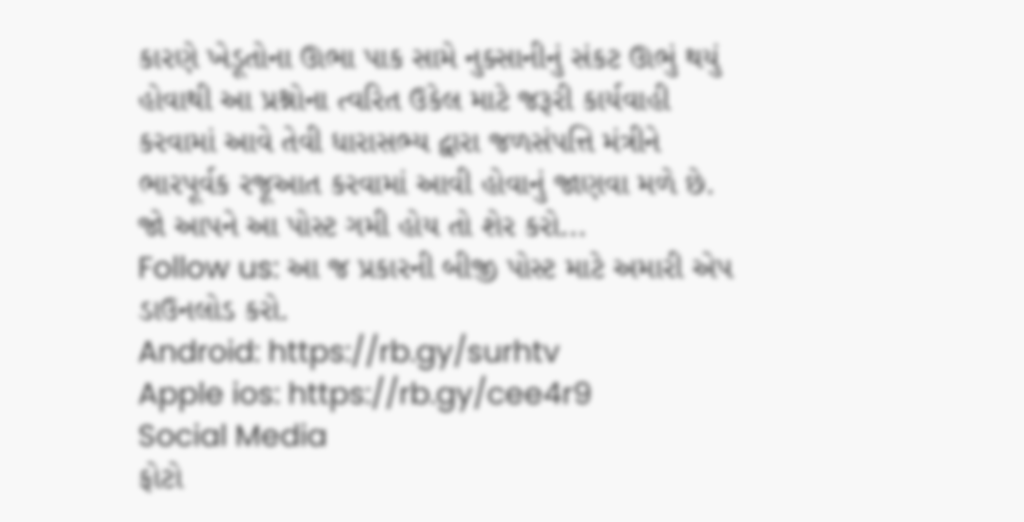કારણે ખેડૂતોના ઊભા પાક સામે નુક્સાનીનું સંકટ ઊભું થયું હોવાથી આ પ્રશ્નોના ત્વરિત ઉકેલ માટે જરૂરી કાર્યવાહી કરવામાં આવે તેવી ધારાસભ્ય દ્વારા જળસંપત્તિ મંત્રીને ભારપૂર્વક રજૂઆત કરવામાં આવી હોવાનું જાણવા મળે છે.
જો આપને આ પોસ્ટ ગમી હોય તો શેર કરો...
Follow us: આ જ પ્રકારની બીજી પોસ્ટ માટે અમારી એપ ડાઉનલોડ કરો.
Android: https://rb.gy/surhtv
Apple ios: https://rb.gy/cee4r9
Social Media
ફોટો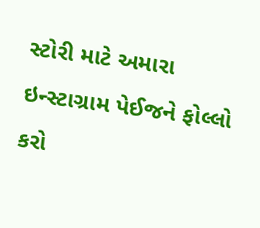સ્ટોરી માટે અમારા ઇન્સ્ટાગ્રામ પેઈજને ફોલ્લો કરો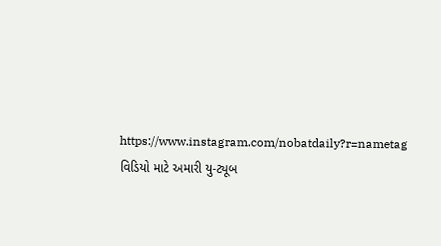https://www.instagram.com/nobatdaily?r=nametag
વિડિયો માટે અમારી યુ-ટ્યૂબ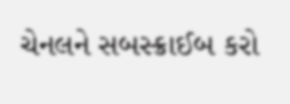ચેનલને સબસ્ક્રાઈબ કરો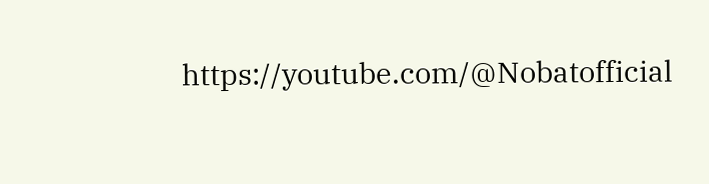https://youtube.com/@Nobatofficial